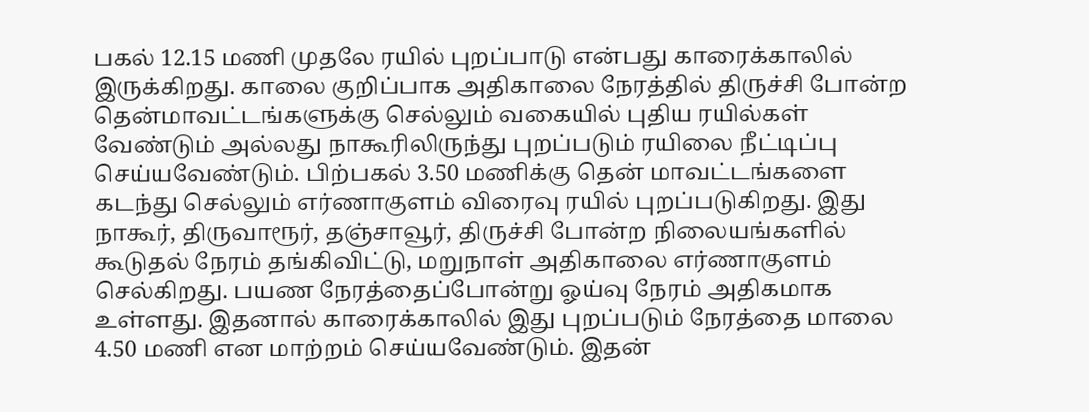பகல் 12.15 மணி முதலே ரயில் புறப்பாடு என்பது காரைக்காலில் இருக்கிறது. காலை குறிப்பாக அதிகாலை நேரத்தில் திருச்சி போன்ற தென்மாவட்டங்களுக்கு செல்லும் வகையில் புதிய ரயில்கள் வேண்டும் அல்லது நாகூரிலிருந்து புறப்படும் ரயிலை நீட்டிப்பு செய்யவேண்டும். பிற்பகல் 3.50 மணிக்கு தென் மாவட்டங்களை கடந்து செல்லும் எர்ணாகுளம் விரைவு ரயில் புறப்படுகிறது. இது நாகூர், திருவாரூர், தஞ்சாவூர், திருச்சி போன்ற நிலையங்களில் கூடுதல் நேரம் தங்கிவிட்டு, மறுநாள் அதிகாலை எர்ணாகுளம் செல்கிறது. பயண நேரத்தைப்போன்று ஓய்வு நேரம் அதிகமாக உள்ளது. இதனால் காரைக்காலில் இது புறப்படும் நேரத்தை மாலை 4.50 மணி என மாற்றம் செய்யவேண்டும். இதன்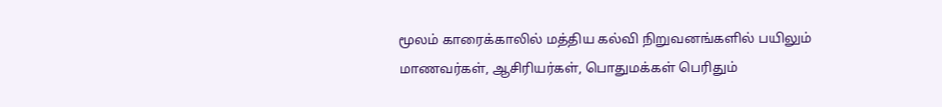மூலம் காரைக்காலில் மத்திய கல்வி நிறுவனங்களில் பயிலும் மாணவர்கள், ஆசிரியர்கள், பொதுமக்கள் பெரிதும்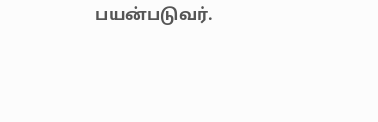பயன்படுவர்.